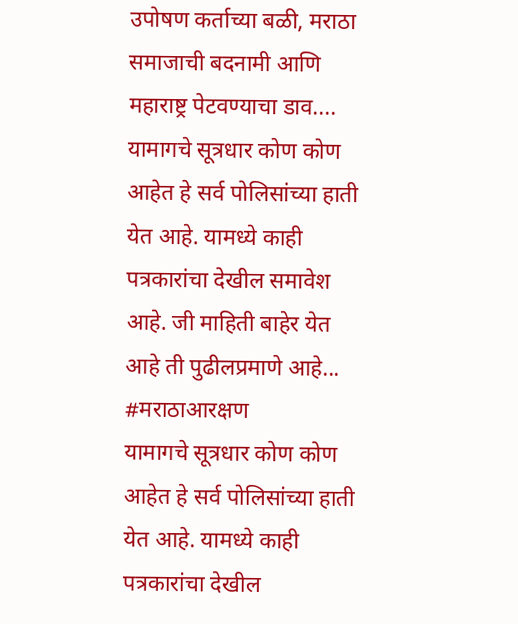उपोषण कर्ताच्या बळी, मराठा समाजाची बदनामी आणि महाराष्ट्र पेटवण्याचा डाव....
यामागचे सूत्रधार कोण कोण आहेत हे सर्व पोलिसांच्या हाती येत आहे. यामध्ये काही पत्रकारांचा देखील समावेश आहे. जी माहिती बाहेर येत आहे ती पुढीलप्रमाणे आहे...
#मराठाआरक्षण
यामागचे सूत्रधार कोण कोण आहेत हे सर्व पोलिसांच्या हाती येत आहे. यामध्ये काही पत्रकारांचा देखील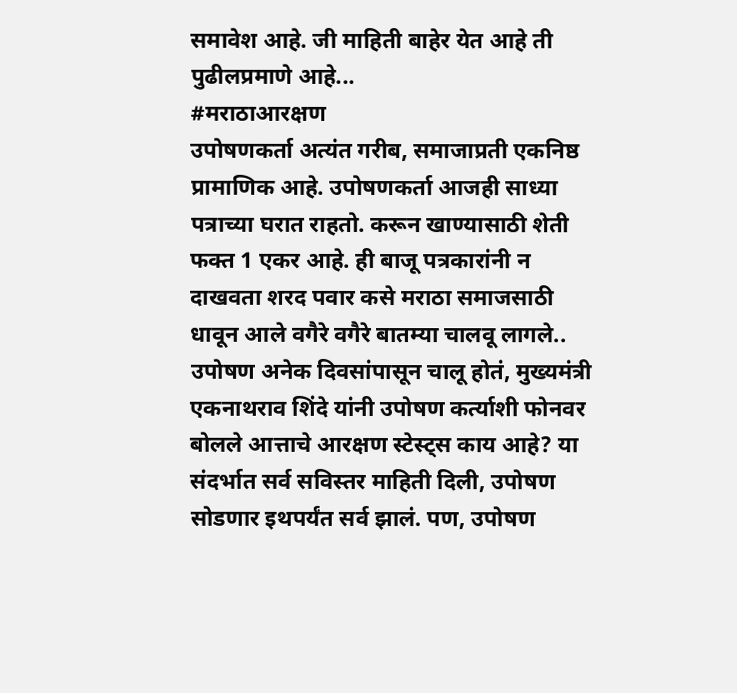समावेश आहे. जी माहिती बाहेर येत आहे ती पुढीलप्रमाणे आहे...
#मराठाआरक्षण
उपोषणकर्ता अत्यंत गरीब, समाजाप्रती एकनिष्ठ प्रामाणिक आहे. उपोषणकर्ता आजही साध्या पत्राच्या घरात राहतो. करून खाण्यासाठी शेती फक्त 1 एकर आहे. ही बाजू पत्रकारांनी न दाखवता शरद पवार कसे मराठा समाजसाठी धावून आले वगैरे वगैरे बातम्या चालवू लागले..
उपोषण अनेक दिवसांपासून चालू होतं, मुख्यमंत्री एकनाथराव शिंदे यांनी उपोषण कर्त्याशी फोनवर बोलले आत्ताचे आरक्षण स्टेस्ट्स काय आहे? या संदर्भात सर्व सविस्तर माहिती दिली, उपोषण सोडणार इथपर्यंत सर्व झालं. पण, उपोषण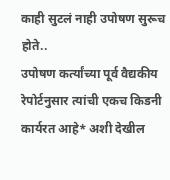काही सुटलं नाही उपोषण सुरूच होते..
उपोषण कर्त्यांच्या पूर्व वैद्यकीय रेपोर्टनुसार त्यांची एकच किडनी कार्यरत आहे* अशी देखील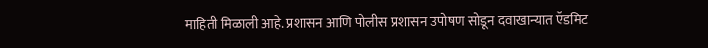माहिती मिळाली आहे. प्रशासन आणि पोलीस प्रशासन उपोषण सोडून दवाखान्यात ऍडमिट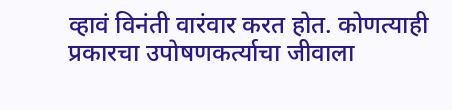व्हावं विनंती वारंवार करत होत. कोणत्याही प्रकारचा उपोषणकर्त्याचा जीवाला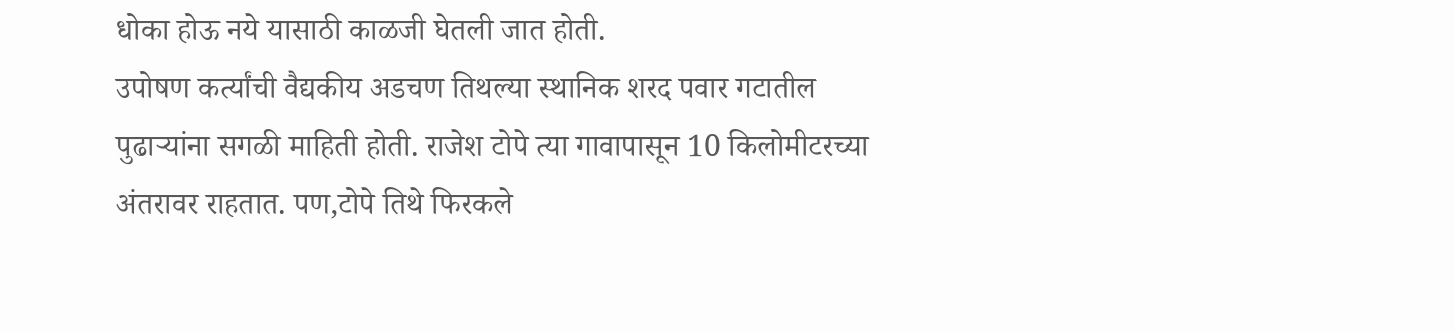धोका होऊ नये यासाठी काळजी घेतली जात होती.
उपोषण कर्त्यांची वैद्यकीय अडचण तिथल्या स्थानिक शरद पवार गटातील पुढाऱ्यांना सगळी माहिती होती. राजेश टोपे त्या गावापासून 10 किलोमीटरच्या अंतरावर राहतात. पण,टोपे तिथे फिरकले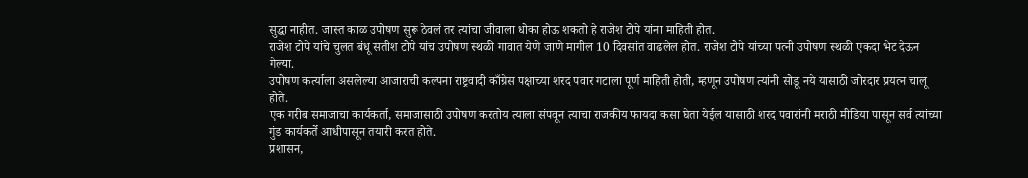सुद्धा नाहीत. जास्त काळ उपोषण सुरू ठेवलं तर त्यांचा जीवाला धोका होऊ शकतो हे राजेश टोपे यांना माहिती होत.
राजेश टोपे यांचे चुलत बंधू सतीश टोपे यांच उपोषण स्थळी गावात येणे जाणे मागील 10 दिवसांत वाढलेल होत. राजेश टोपे यांच्या पत्नी उपोषण स्थळी एकदा भेट देऊन गेल्या.
उपोषण कर्त्याला असलेल्या आजाराची कल्पना राष्ट्रवादी काँग्रेस पक्षाच्या शरद पवार गटाला पूर्ण माहिती होती, म्हणून उपोषण त्यांनी सोडू नये यासाठी जोरदार प्रयत्न चालू होते.
एक गरीब समाजाचा कार्यकर्ता, समाजासाठी उपोषण करतोय त्याला संपवून त्याचा राजकीय फायदा कसा घेता येईल यासाठी शरद पवारांनी मराठी मीडिया पासून सर्व त्यांच्या गुंड कार्यकर्ते आधीपासून तयारी करत होते.
प्रशासन,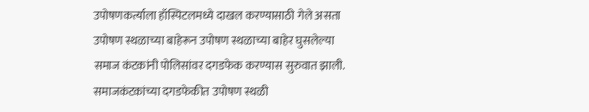उपोषणकर्त्याला हॉस्पिटलमध्ये दाखल करण्यासाठी गेले असता उपोषण स्थळाच्या बाहेरून उपोषण स्थळाच्या बाहेर घुसलेल्या समाज कंटकांनी पोलिसांवर दगडफेक करण्यास सुरुवात झाली.
समाजकंटकांच्या दगडफेकीत उपोषण स्थळी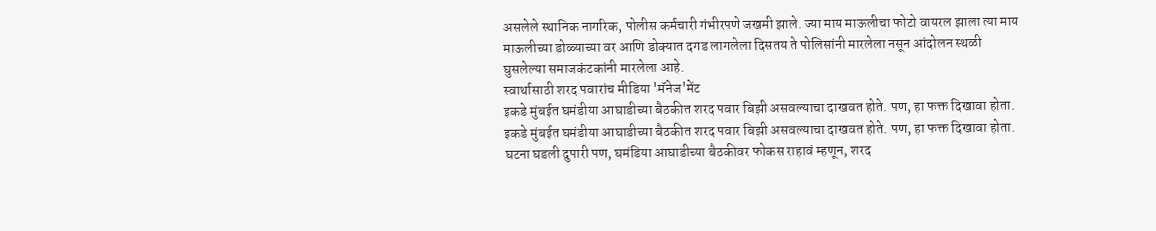असलेले स्थानिक नागरिक, पोलीस कर्मचारी गंभीरपणे जखमी झाले. ज्या माय माऊलीचा फोटो वायरल झाला त्या माय माऊलीच्या डोळ्याच्या वर आणि डोक्यात दगड लागलेला दिसतय ते पोलिसांनी मारलेला नसून आंदोलन स्थळी घुसलेल्या समाजकंटकांनी मारलेला आहे.
स्वार्थासाठी शरद पवारांच मीडिया 'मॅनेज'मेंट
इकडे मुंबईत घमंडीया आघाडीच्या बैठकीत शरद पवार बिझी असवल्याचा दाखवत होते. पण, हा फक्त दिखावा होता.
इकडे मुंबईत घमंडीया आघाडीच्या बैठकीत शरद पवार बिझी असवल्याचा दाखवत होते. पण, हा फक्त दिखावा होता.
घटना घडली दुपारी पण, घमंडिया आघाडीच्या बैठकीवर फोकस राहावं म्हणून, शरद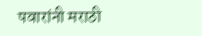पवारांनी मराठी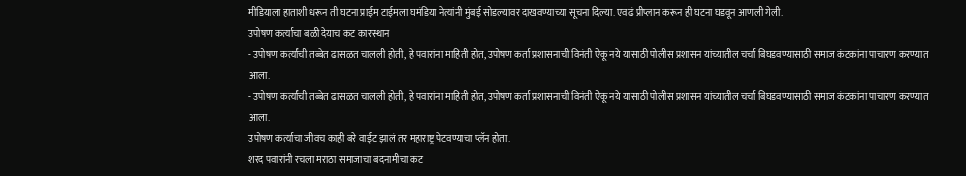मीडियाला हाताशी धरून ती घटना प्राईम टाईमला घमंडिया नेत्यांनी मुंबई सोडल्यावर दाखवण्याच्या सूचना दिल्या. एवढं प्रीप्लान करून ही घटना घडवून आणली गेली.
उपोषण कर्त्याचा बळी देयाच कट कारस्थान
- उपोषण कर्त्यांची तब्बेत ढासळत चालली होती, हे पवारांना माहिती होत, उपोषण कर्ता प्रशासनाची विनंती ऐकू नये यासाठी पोलीस प्रशासन यांच्यातील चर्चा बिघडवण्यासाठी समाज कंटकांना पाचारण करण्यात आला.
- उपोषण कर्त्यांची तब्बेत ढासळत चालली होती, हे पवारांना माहिती होत, उपोषण कर्ता प्रशासनाची विनंती ऐकू नये यासाठी पोलीस प्रशासन यांच्यातील चर्चा बिघडवण्यासाठी समाज कंटकांना पाचारण करण्यात आला.
उपोषण कर्त्याचा जीवच काही बरे वाईट झालं तर महाराष्ट्र पेटवण्याचा प्लॅन होता.
शरद पवारांनी रचला मराठा समाजाचा बदनामीचा कट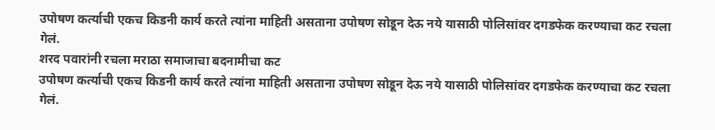उपोषण कर्त्याची एकच किडनी कार्य करते त्यांना माहिती असताना उपोषण सोडून देऊ नये यासाठी पोलिसांवर दगडफेक करण्याचा कट रचला गेलं.
शरद पवारांनी रचला मराठा समाजाचा बदनामीचा कट
उपोषण कर्त्याची एकच किडनी कार्य करते त्यांना माहिती असताना उपोषण सोडून देऊ नये यासाठी पोलिसांवर दगडफेक करण्याचा कट रचला गेलं.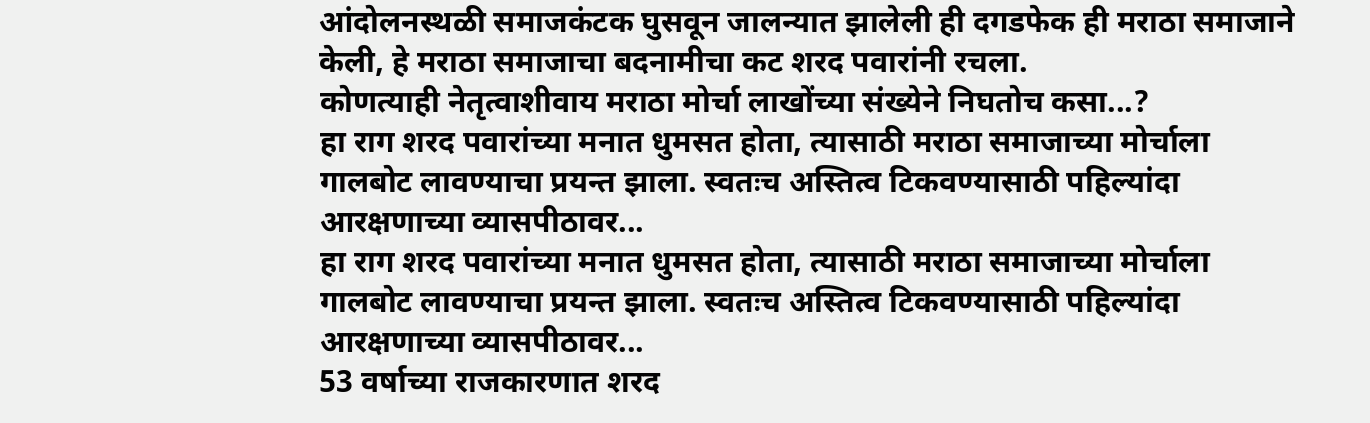आंदोलनस्थळी समाजकंटक घुसवून जालन्यात झालेली ही दगडफेक ही मराठा समाजाने केली, हे मराठा समाजाचा बदनामीचा कट शरद पवारांनी रचला.
कोणत्याही नेतृत्वाशीवाय मराठा मोर्चा लाखोंच्या संख्येने निघतोच कसा...?
हा राग शरद पवारांच्या मनात धुमसत होता, त्यासाठी मराठा समाजाच्या मोर्चाला गालबोट लावण्याचा प्रयन्त झाला. स्वतःच अस्तित्व टिकवण्यासाठी पहिल्यांदा आरक्षणाच्या व्यासपीठावर...
हा राग शरद पवारांच्या मनात धुमसत होता, त्यासाठी मराठा समाजाच्या मोर्चाला गालबोट लावण्याचा प्रयन्त झाला. स्वतःच अस्तित्व टिकवण्यासाठी पहिल्यांदा आरक्षणाच्या व्यासपीठावर...
53 वर्षाच्या राजकारणात शरद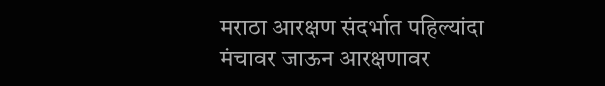मराठा आरक्षण संदर्भात पहिल्यांदा मंचावर जाऊन आरक्षणावर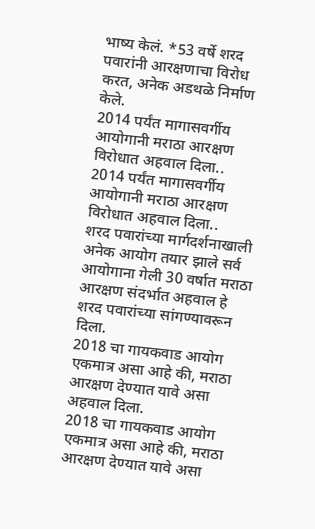भाष्य केलं. *53 वर्षे शरद पवारांनी आरक्षणाचा विरोध करत, अनेक अडथळे निर्माण केले.
2014 पर्यंत मागासवर्गीय आयोगानी मराठा आरक्षण विरोधात अहवाल दिला..
2014 पर्यंत मागासवर्गीय आयोगानी मराठा आरक्षण विरोधात अहवाल दिला..
शरद पवारांच्या मार्गदर्शनाखाली अनेक आयोग तयार झाले सर्व आयोगाना गेली 30 वर्षात मराठा आरक्षण संदर्भात अहवाल हे शरद पवारांच्या सांगण्यावरून दिला.
2018 चा गायकवाड आयोग एकमात्र असा आहे की, मराठा आरक्षण देण्यात यावे असा अहवाल दिला.
2018 चा गायकवाड आयोग एकमात्र असा आहे की, मराठा आरक्षण देण्यात यावे असा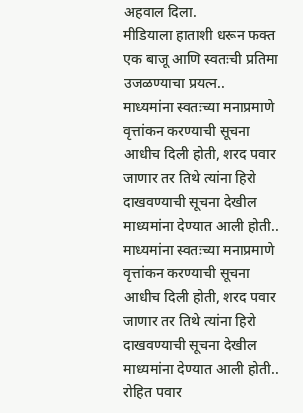अहवाल दिला.
मीडियाला हाताशी धरून फक्त एक बाजू आणि स्वतःची प्रतिमा उजळण्याचा प्रयत्न..
माध्यमांना स्वतःच्या मनाप्रमाणे वृत्तांकन करण्याची सूचना आधीच दिली होती, शरद पवार जाणार तर तिथे त्यांना हिरो दाखवण्याची सूचना देखील माध्यमांना देण्यात आली होती..
माध्यमांना स्वतःच्या मनाप्रमाणे वृत्तांकन करण्याची सूचना आधीच दिली होती, शरद पवार जाणार तर तिथे त्यांना हिरो दाखवण्याची सूचना देखील माध्यमांना देण्यात आली होती..
रोहित पवार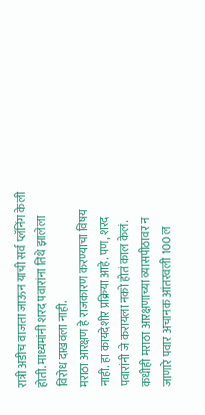रात्री अडीच वाजता जाऊन याची सर्व प्लॅनिंग केली होती. माध्यमांनी शरद पवारांना तिथे झालेला विरोध दाखवला नाही.
मराठा आरक्षण हे राजकारण करण्याचा विषय नाही. हा कायदेशीर प्रक्रिया आहे. पण, शरद पवारांनी जे करायला नको होतं काल केलं. कधीही मराठा आरक्षणाच्या व्यासपीठावर न जाणारे पवार अचानक आंतरवली 100 ल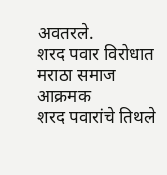अवतरले.
शरद पवार विरोधात मराठा समाज आक्रमक
शरद पवारांचे तिथले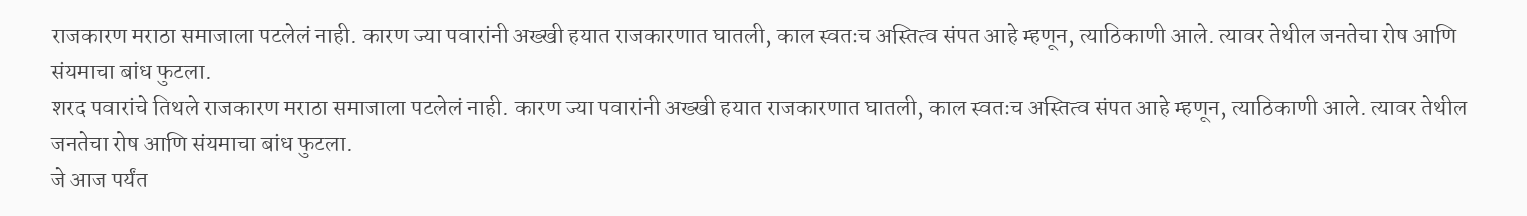राजकारण मराठा समाजाला पटलेलं नाही. कारण ज्या पवारांनी अख्खी हयात राजकारणात घातली, काल स्वतःच अस्तित्व संपत आहे म्हणून, त्याठिकाणी आले. त्यावर तेथील जनतेचा रोष आणि संयमाचा बांध फुटला.
शरद पवारांचे तिथले राजकारण मराठा समाजाला पटलेलं नाही. कारण ज्या पवारांनी अख्खी हयात राजकारणात घातली, काल स्वतःच अस्तित्व संपत आहे म्हणून, त्याठिकाणी आले. त्यावर तेथील जनतेचा रोष आणि संयमाचा बांध फुटला.
जे आज पर्यंत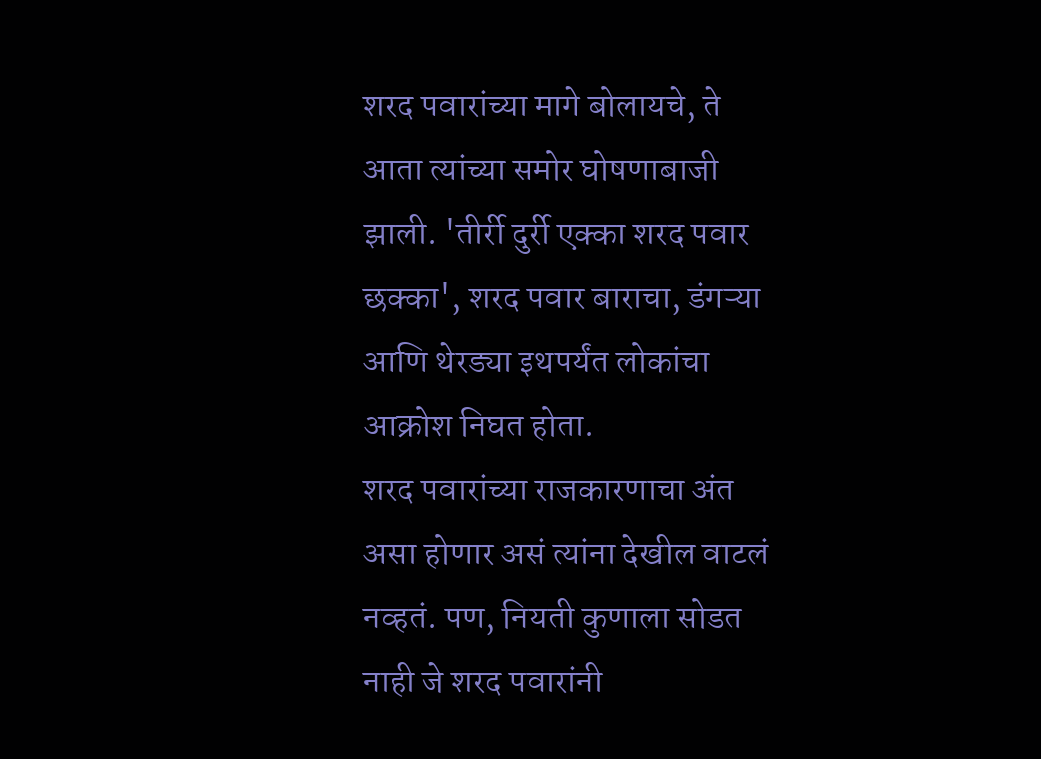शरद पवारांच्या मागे बोलायचे, ते आता त्यांच्या समोर घोषणाबाजी झाली. 'तीर्री दुर्री एक्का शरद पवार छक्का', शरद पवार बाराचा, डंगऱ्या आणि थेरड्या इथपर्यंत लोकांचा आक्रोश निघत होता.
शरद पवारांच्या राजकारणाचा अंत असा होणार असं त्यांना देखील वाटलं नव्हतं. पण, नियती कुणाला सोडत नाही जे शरद पवारांनी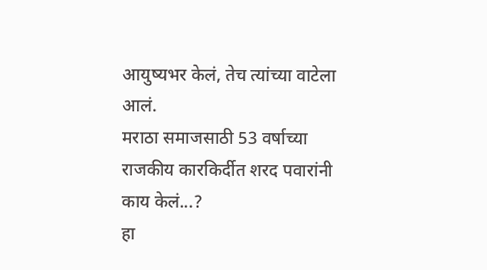आयुष्यभर केलं, तेच त्यांच्या वाटेला आलं.
मराठा समाजसाठी 53 वर्षाच्या राजकीय कारकिर्दीत शरद पवारांनी काय केलं...?
हा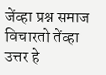जेंव्हा प्रश्न समाज विचारतो तेंव्हा उत्तर हे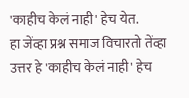'काहीच केलं नाही' हेच येत.
हा जेंव्हा प्रश्न समाज विचारतो तेंव्हा उत्तर हे 'काहीच केलं नाही' हेच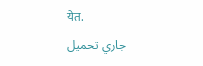येत.
جاري تحميل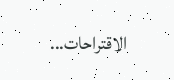الاقتراحات...